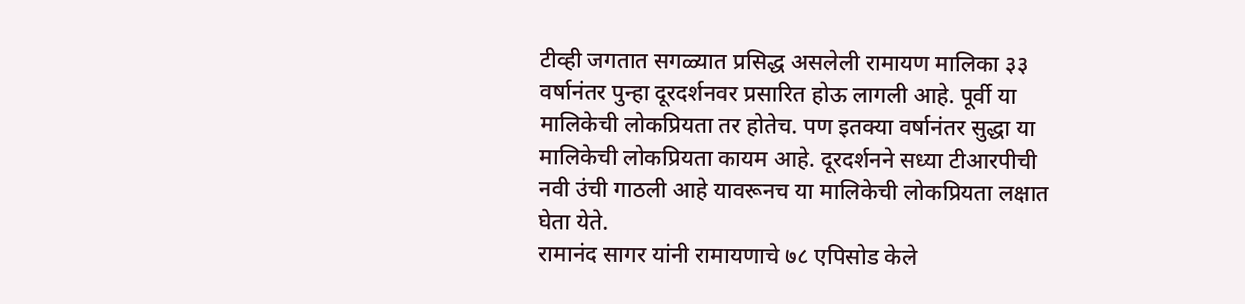टीव्ही जगतात सगळ्यात प्रसिद्ध असलेली रामायण मालिका ३३ वर्षानंतर पुन्हा दूरदर्शनवर प्रसारित होऊ लागली आहे. पूर्वी या मालिकेची लोकप्रियता तर होतेच. पण इतक्या वर्षानंतर सुद्धा या मालिकेची लोकप्रियता कायम आहे. दूरदर्शनने सध्या टीआरपीची नवी उंची गाठली आहे यावरूनच या मालिकेची लोकप्रियता लक्षात घेता येते.
रामानंद सागर यांनी रामायणाचे ७८ एपिसोड केले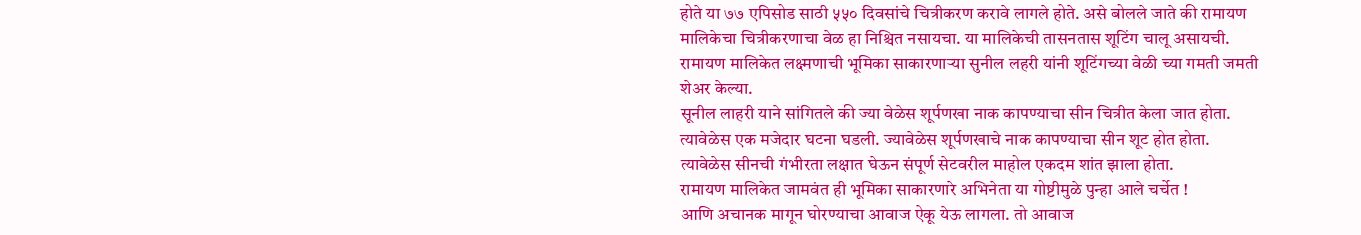होते या ७७ एपिसोड साठी ५५० दिवसांचे चित्रीकरण करावे लागले होते. असे बोलले जाते की रामायण मालिकेचा चित्रीकरणाचा वेळ हा निश्चित नसायचा. या मालिकेची तासनतास शूटिंग चालू असायची. रामायण मालिकेत लक्ष्मणाची भूमिका साकारणाऱ्या सुनील लहरी यांनी शूटिंगच्या वेळी च्या गमती जमती शेअर केल्या.
सूनील लाहरी याने सांगितले की ज्या वेळेस शूर्पणखा नाक कापण्याचा सीन चित्रीत केला जात होता. त्यावेळेस एक मजेदार घटना घडली. ज्यावेळेस शूर्पणखाचे नाक कापण्याचा सीन शूट होत होता. त्यावेळेस सीनची गंभीरता लक्षात घेऊन संपूर्ण सेटवरील माहोल एकदम शांत झाला होता.
रामायण मालिकेत जामवंत ही भूमिका साकारणारे अभिनेता या गोष्टीमुळे पुन्हा आले चर्चेत !
आणि अचानक मागून घोरण्याचा आवाज ऐकू येऊ लागला. तो आवाज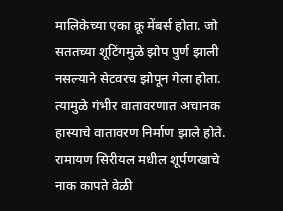मालिकेच्या एका क्रू मेंबर्स होता. जो सततच्या शूटिंगमुळे झोप पुर्ण झाली नसल्याने सेटवरच झोपून गेला होता. त्यामुळे गंभीर वातावरणात अचानक हास्याचे वातावरण निर्माण झाले होते.
रामायण सिरीयल मधील शूर्पणखाचे नाक कापते वेळी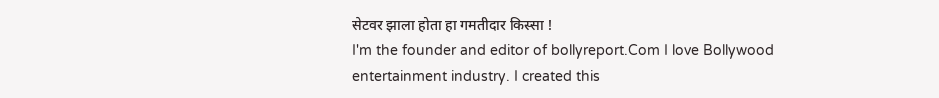सेटवर झाला होता हा गमतीदार किस्सा !
I'm the founder and editor of bollyreport.Com I love Bollywood entertainment industry. I created this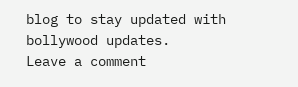blog to stay updated with bollywood updates.
Leave a comment